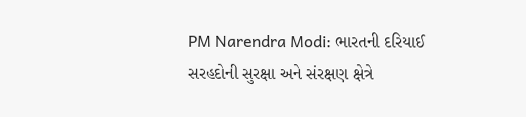PM Narendra Modi: ભારતની દરિયાઈ સરહદોની સુરક્ષા અને સંરક્ષણ ક્ષેત્રે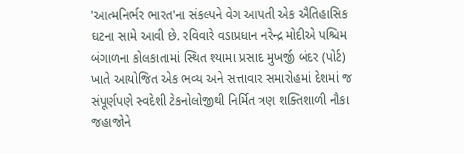'આત્મનિર્ભર ભારત'ના સંકલ્પને વેગ આપતી એક ઐતિહાસિક ઘટના સામે આવી છે. રવિવારે વડાપ્રધાન નરેન્દ્ર મોદીએ પશ્ચિમ બંગાળના કોલકાતામાં સ્થિત શ્યામા પ્રસાદ મુખર્જી બંદર (પોર્ટ) ખાતે આયોજિત એક ભવ્ય અને સત્તાવાર સમારોહમાં દેશમાં જ સંપૂર્ણપણે સ્વદેશી ટેકનોલોજીથી નિર્મિત ત્રણ શક્તિશાળી નૌકા જહાજોને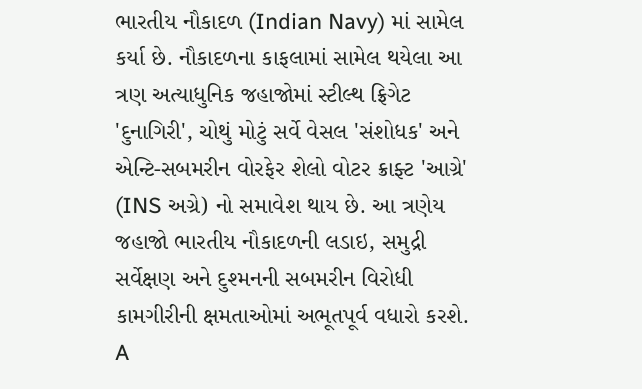ભારતીય નૌકાદળ (Indian Navy) માં સામેલ કર્યા છે. નૌકાદળના કાફલામાં સામેલ થયેલા આ ત્રણ અત્યાધુનિક જહાજોમાં સ્ટીલ્થ ફ્રિગેટ 'દુનાગિરી', ચોથું મોટું સર્વે વેસલ 'સંશોધક' અને એન્ટિ-સબમરીન વોરફેર શેલો વોટર ક્રાફ્ટ 'આગ્રે' (INS અગ્રે) નો સમાવેશ થાય છે. આ ત્રણેય જહાજો ભારતીય નૌકાદળની લડાઇ, સમુદ્રી સર્વેક્ષણ અને દુશ્મનની સબમરીન વિરોધી કામગીરીની ક્ષમતાઓમાં અભૂતપૂર્વ વધારો કરશે.
A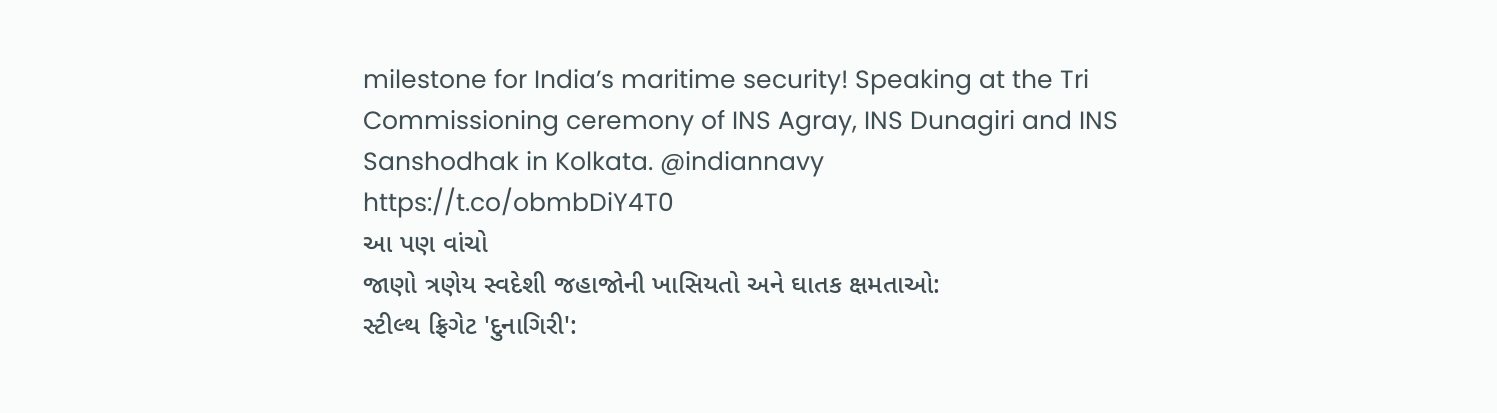milestone for India’s maritime security! Speaking at the Tri Commissioning ceremony of INS Agray, INS Dunagiri and INS Sanshodhak in Kolkata. @indiannavy https://t.co/obmbDiY4T0
આ પણ વાંચો
જાણો ત્રણેય સ્વદેશી જહાજોની ખાસિયતો અને ઘાતક ક્ષમતાઓ:
સ્ટીલ્થ ફ્રિગેટ 'દુનાગિરી':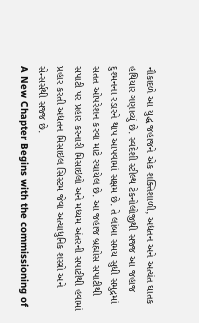નૌકાદળે આ યુદ્ધ જહાજને એક શક્તિશાળી, અદ્યતન અને અત્યંત ઘાતક હથિયાર ગણાવ્યું છે. સ્વદેશી સ્ટીલ્થ ટેકનોલોજીથી સજ્જ આ જહાજ દુશ્મનના રડારને થાપ આપવામાં સક્ષમ છે. તે લાંબા સમય સુધી સમુદ્રમાં સતત ઓપરેશન કરવા માટે રચાયેલ છે. આ જહાજ બ્રહ્મોસ સપાટીથી સપાટી પર પ્રહાર કરનારી મિસાઇલો અને મધ્યમ અંતરની સપાટીથી હવામાં પ્રહાર કરતી અદ્યતન મિસાઇલ સિસ્ટમ જેવા અત્યાધુનિક શસ્ત્રો અને સેન્સર્સથી સજ્જ છે.
A New Chapter Begins with the commissioning of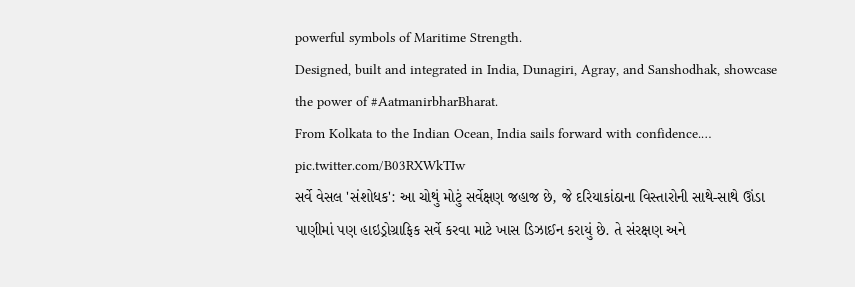powerful symbols of Maritime Strength.
Designed, built and integrated in India, Dunagiri, Agray, and Sanshodhak, showcase the power of #AatmanirbharBharat.
From Kolkata to the Indian Ocean, India sails forward with confidence.… pic.twitter.com/B03RXWkTIw
સર્વે વેસલ 'સંશોધક': આ ચોથું મોટું સર્વેક્ષણ જહાજ છે, જે દરિયાકાંઠાના વિસ્તારોની સાથે-સાથે ઊંડા પાણીમાં પણ હાઇડ્રોગ્રાફિક સર્વે કરવા માટે ખાસ ડિઝાઈન કરાયું છે. તે સંરક્ષણ અને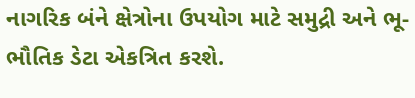નાગરિક બંને ક્ષેત્રોના ઉપયોગ માટે સમુદ્રી અને ભૂ-ભૌતિક ડેટા એકત્રિત કરશે.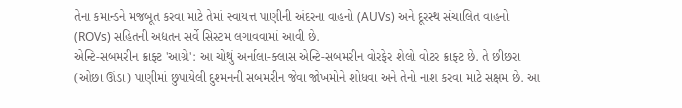તેના કમાન્ડને મજબૂત કરવા માટે તેમાં સ્વાયત્ત પાણીની અંદરના વાહનો (AUVs) અને દૂરસ્થ સંચાલિત વાહનો (ROVs) સહિતની અદ્યતન સર્વે સિસ્ટમ લગાવવામાં આવી છે.
એન્ટિ-સબમરીન ક્રાફ્ટ 'આગ્રે': આ ચોથું અર્નાલા-ક્લાસ એન્ટિ-સબમરીન વોરફેર શેલો વોટર ક્રાફ્ટ છે. તે છીછરા (ઓછા ઊંડા) પાણીમાં છુપાયેલી દુશ્મનની સબમરીન જેવા જોખમોને શોધવા અને તેનો નાશ કરવા માટે સક્ષમ છે. આ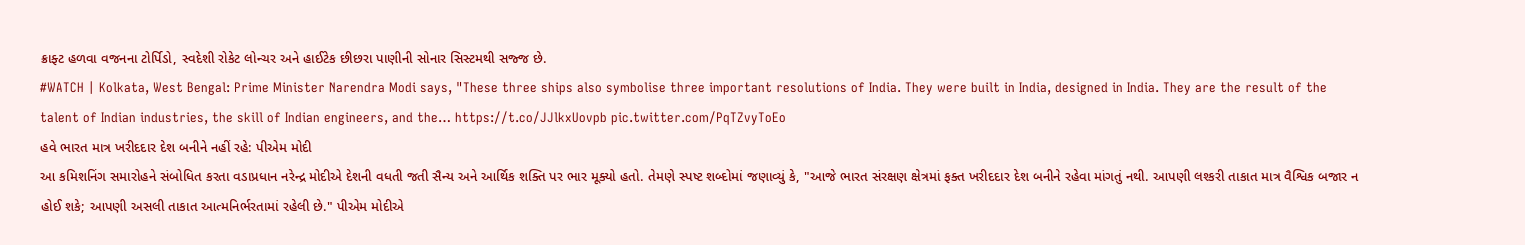ક્રાફ્ટ હળવા વજનના ટોર્પિડો, સ્વદેશી રોકેટ લોન્ચર અને હાઈટેક છીછરા પાણીની સોનાર સિસ્ટમથી સજ્જ છે.
#WATCH | Kolkata, West Bengal: Prime Minister Narendra Modi says, "These three ships also symbolise three important resolutions of India. They were built in India, designed in India. They are the result of the talent of Indian industries, the skill of Indian engineers, and the… https://t.co/JJlkxUovpb pic.twitter.com/PqTZvyToEo
હવે ભારત માત્ર ખરીદદાર દેશ બનીને નહીં રહે: પીએમ મોદી
આ કમિશનિંગ સમારોહને સંબોધિત કરતા વડાપ્રધાન નરેન્દ્ર મોદીએ દેશની વધતી જતી સૈન્ય અને આર્થિક શક્તિ પર ભાર મૂક્યો હતો. તેમણે સ્પષ્ટ શબ્દોમાં જણાવ્યું કે, "આજે ભારત સંરક્ષણ ક્ષેત્રમાં ફક્ત ખરીદદાર દેશ બનીને રહેવા માંગતું નથી. આપણી લશ્કરી તાકાત માત્ર વૈશ્વિક બજાર ન હોઈ શકે; આપણી અસલી તાકાત આત્મનિર્ભરતામાં રહેલી છે." પીએમ મોદીએ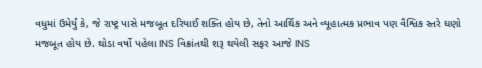વધુમાં ઉમેર્યું કે, જે રાષ્ટ્ર પાસે મજબૂત દરિયાઈ શક્તિ હોય છે, તેનો આર્થિક અને વ્યૂહાત્મક પ્રભાવ પણ વૈશ્વિક સ્તરે ઘણો મજબૂત હોય છે. થોડા વર્ષો પહેલા INS વિક્રાંતથી શરૂ થયેલી સફર આજે INS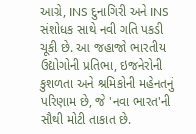આગ્રે, INS દુનાગિરી અને INS સંશોધક સાથે નવી ગતિ પકડી ચૂકી છે. આ જહાજો ભારતીય ઉદ્યોગોની પ્રતિભા, ઇજનેરોની કુશળતા અને શ્રમિકોની મહેનતનું પરિણામ છે, જે 'નવા ભારત'ની સૌથી મોટી તાકાત છે.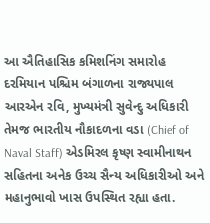આ ઐતિહાસિક કમિશનિંગ સમારોહ દરમિયાન પશ્ચિમ બંગાળના રાજ્યપાલ આરએન રવિ, મુખ્યમંત્રી સુવેન્દુ અધિકારી તેમજ ભારતીય નૌકાદળના વડા (Chief of Naval Staff) એડમિરલ કૃષ્ણ સ્વામીનાથન સહિતના અનેક ઉચ્ચ સૈન્ય અધિકારીઓ અને મહાનુભાવો ખાસ ઉપસ્થિત રહ્યા હતા.